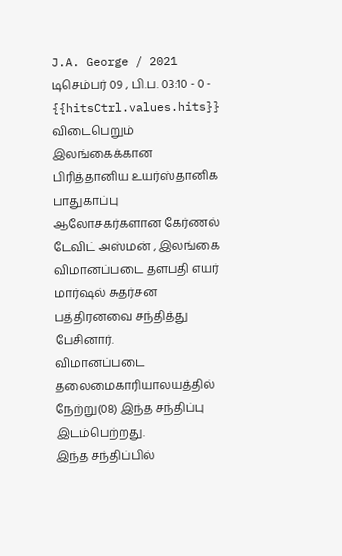J.A. George / 2021 டிசெம்பர் 09 , பி.ப. 03:10 - 0 - {{hitsCtrl.values.hits}}
விடைபெறும் இலங்கைக்கான பிரித்தானிய உயர்ஸ்தானிக பாதுகாப்பு ஆலோசகர்களான கேர்ணல் டேவிட் அஸ்மன் , இலங்கை விமானப்படை தளபதி எயர் மார்ஷல் சுதர்சன பத்திரனவை சந்தித்து பேசினார்.
விமானப்படை தலைமைகாரியாலயத்தில் நேற்று(08) இந்த சந்திப்பு இடம்பெற்றது.
இந்த சந்திப்பில்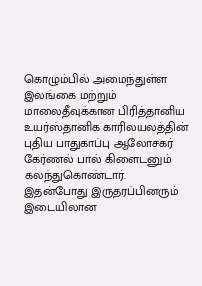கொழும்பில் அமைந்துள்ள இலங்கை மற்றும் மாலைதீவுக்கான பிரித்தானிய உயர்ஸ்தானிக காரிலயலத்தின் புதிய பாதுகாப்பு ஆலோசகர் கேர்ணல் பால் கிளைடனும் கலந்துகொண்டார்.
இதன்போது இருதரப்பினரும் இடையிலான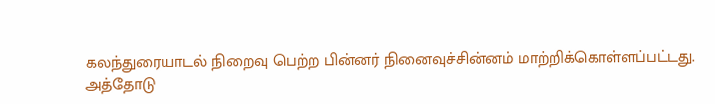கலந்துரையாடல் நிறைவு பெற்ற பின்னர் நினைவுச்சின்னம் மாற்றிக்கொள்ளப்பட்டது.
அத்தோடு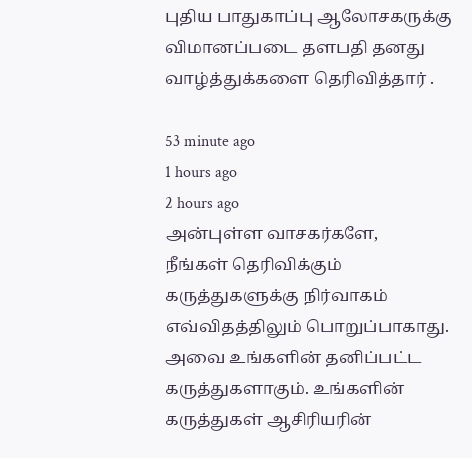புதிய பாதுகாப்பு ஆலோசகருக்கு விமானப்படை தளபதி தனது வாழ்த்துக்களை தெரிவித்தார் .

53 minute ago
1 hours ago
2 hours ago
அன்புள்ள வாசகர்களே,
நீங்கள் தெரிவிக்கும் கருத்துகளுக்கு நிர்வாகம் எவ்விதத்திலும் பொறுப்பாகாது. அவை உங்களின் தனிப்பட்ட கருத்துகளாகும். உங்களின் கருத்துகள் ஆசிரியரின்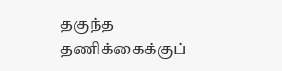தகுந்த தணிக்கைக்குப்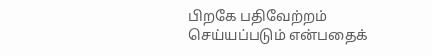பிறகே பதிவேற்றம் செய்யப்படும் என்பதைக்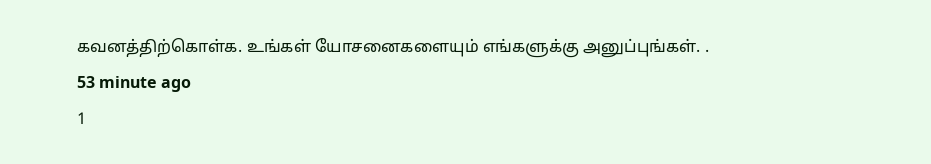கவனத்திற்கொள்க. உங்கள் யோசனைகளையும் எங்களுக்கு அனுப்புங்கள். .
53 minute ago
1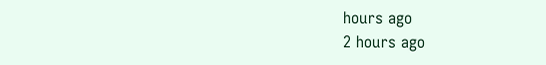hours ago
2 hours ago